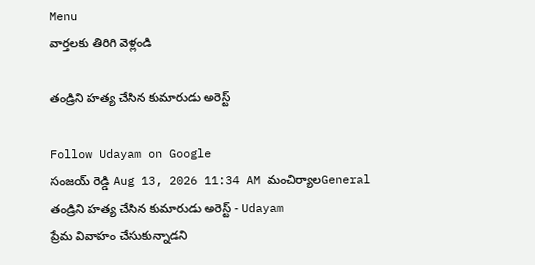Menu
వార్తలకు తిరిగి వెళ్లండి

తండ్రిని హత్య చేసిన కుమారుడు అరెస్ట్

Follow Udayam on Google
సంజయ్ రెడ్డి Aug 13, 2026 11:34 AM మంచిర్యాలGeneral
తండ్రిని హత్య చేసిన కుమారుడు అరెస్ట్ - Udayam
ప్రేమ వివాహం చేసుకున్నాడని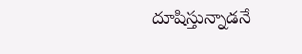దూషిస్తున్నాడనే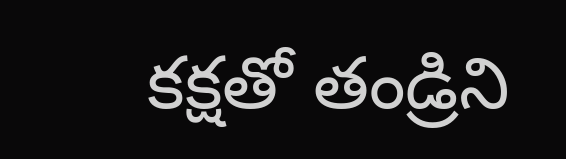కక్షతో తండ్రిని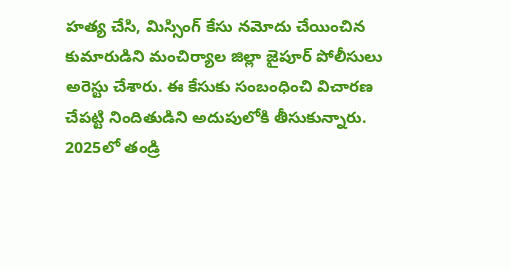హత్య చేసి, మిస్సింగ్ కేసు నమోదు చేయించిన కుమారుడిని మంచిర్యాల జిల్లా జైపూర్ పోలీసులు అరెస్టు చేశారు. ఈ కేసుకు సంబంధించి విచారణ చేపట్టి నిందితుడిని అదుపులోకి తీసుకున్నారు. 2025లో తండ్రి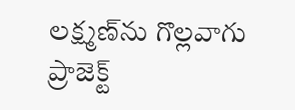లక్ష్మణ్‌ను గొల్లవాగు ప్రాజెక్ట్‌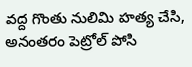వద్ద గొంతు నులిమి హత్య చేసి, అనంతరం పెట్రోల్ పోసి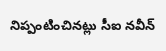నిప్పంటించినట్లు సీఐ నవీన్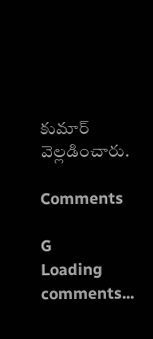కుమార్ వెల్లడించారు.

Comments

G
Loading comments...